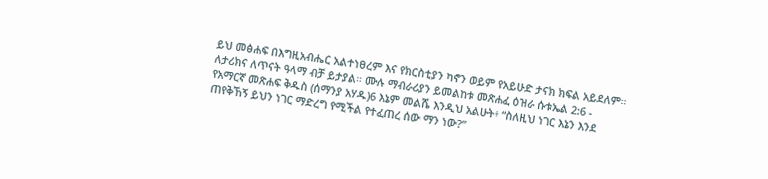ይህ መፅሐፍ በእግዚአብሔር አልተነፀረም እና የክርስቲያን ካኖን ወይም የአይሁድ ታናክ ክፍል አይደለም። ለታሪክና ለጥናት ዓላማ ብቻ ይታያል። ሙሉ ማብራሪያን ይመልከቱ መጽሐፈ ዕዝራ ሱቱኤል 2:6 - የአማርኛ መጽሐፍ ቅዱስ (ሰማንያ አሃዱ)6 እኔም መልሼ እንዲህ አልሁት፥ “ስለዚህ ነገር እኔን እንደ ጠየቅኸኝ ይህን ነገር ማድረግ የሚችል የተፈጠረ ሰው ማን ነው?”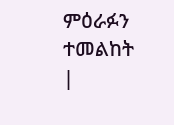ምዕራፉን ተመልከት |